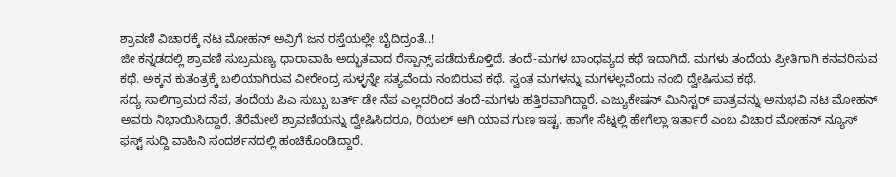ಶ್ರಾವಣಿ ವಿಚಾರಕ್ಕೆ ನಟ ಮೋಹನ್ ಅವ್ರಿಗೆ ಜನ ರಸ್ತೆಯಲ್ಲೇ ಬೈದಿದ್ರಂತೆ..!
ಜೀ ಕನ್ನಡದಲ್ಲಿ ಶ್ರಾವಣಿ ಸುಬ್ರಮಣ್ಯ ಧಾರಾವಾಹಿ ಅದ್ಭುತವಾದ ರೆಸ್ಪಾನ್ಸ್ ಪಡೆದುಕೊಳ್ತಿದೆ. ತಂದೆ-ಮಗಳ ಬಾಂಧವ್ಯದ ಕಥೆ ಇದಾಗಿದೆ. ಮಗಳು ತಂದೆಯ ಪ್ರೀತಿಗಾಗಿ ಕನವರಿಸುವ ಕಥೆ. ಅಕ್ಕನ ಕುತಂತ್ರಕ್ಕೆ ಬಲಿಯಾಗಿರುವ ವೀರೇಂದ್ರ ಸುಳ್ಳನ್ನೇ ಸತ್ಯವೆಂದು ನಂಬಿರುವ ಕಥೆ. ಸ್ವಂತ ಮಗಳನ್ನು ಮಗಳಲ್ಲವೆಂದು ನಂಬಿ ದ್ವೇಷಿಸುವ ಕಥೆ.
ಸದ್ಯ ಸಾಲಿಗ್ರಾಮದ ನೆಪ, ತಂದೆಯ ಪಿಎ ಸುಬ್ಬು ಬರ್ತ್ ಡೇ ನೆಪ ಎಲ್ಲದರಿಂದ ತಂದೆ-ಮಗಳು ಹತ್ತಿರವಾಗಿದ್ದಾರೆ. ಎಜ್ಯುಕೇಷನ್ ಮಿನಿಸ್ಟರ್ ಪಾತ್ರವನ್ನು ಅನುಭವಿ ನಟ ಮೋಹನ್ ಅವರು ನಿಭಾಯಿಸಿದ್ದಾರೆ. ತೆರೆಮೇಲೆ ಶ್ರಾವಣಿಯನ್ನು ದ್ವೇಷಿಸಿದರೂ, ರಿಯಲ್ ಆಗಿ ಯಾವ ಗುಣ ಇಷ್ಟ. ಹಾಗೇ ಸೆಟ್ನಲ್ಲಿ ಹೇಗೆಲ್ಲಾ ಇರ್ತಾರೆ ಎಂಬ ವಿಚಾರ ಮೋಹನ್ ನ್ಯೂಸ್ ಫಸ್ಟ್ ಸುದ್ದಿ ವಾಹಿನಿ ಸಂದರ್ಶನದಲ್ಲಿ ಹಂಚಿಕೊಂಡಿದ್ದಾರೆ.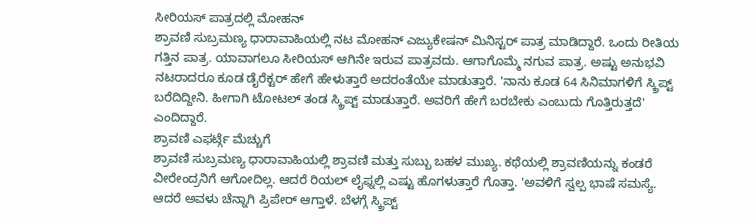ಸೀರಿಯಸ್ ಪಾತ್ರದಲ್ಲಿ ಮೋಹನ್
ಶ್ರಾವಣಿ ಸುಬ್ರಮಣ್ಯ ಧಾರಾವಾಹಿಯಲ್ಲಿ ನಟ ಮೋಹನ್ ಎಜ್ಯುಕೇಷನ್ ಮಿನಿಸ್ಟರ್ ಪಾತ್ರ ಮಾಡಿದ್ದಾರೆ. ಒಂದು ರೀತಿಯ ಗತ್ತಿನ ಪಾತ್ರ. ಯಾವಾಗಲೂ ಸೀರಿಯಸ್ ಆಗಿನೇ ಇರುವ ಪಾತ್ರವದು. ಆಗಾಗೊಮ್ಮೆ ನಗುವ ಪಾತ್ರ. ಅಷ್ಟು ಅನುಭವಿ ನಟರಾದರೂ ಕೂಡ ಡೈರೆಕ್ಟರ್ ಹೇಗೆ ಹೇಳುತ್ತಾರೆ ಅದರಂತೆಯೇ ಮಾಡುತ್ತಾರೆ. 'ನಾನು ಕೂಡ 64 ಸಿನಿಮಾಗಳಿಗೆ ಸ್ಕ್ರಿಪ್ಟ್ ಬರೆದಿದ್ದೀನಿ. ಹೀಗಾಗಿ ಟೋಟಲ್ ತಂಡ ಸ್ಕ್ರಿಪ್ಟ್ ಮಾಡುತ್ತಾರೆ. ಅವರಿಗೆ ಹೇಗೆ ಬರಬೇಕು ಎಂಬುದು ಗೊತ್ತಿರುತ್ತದೆ' ಎಂದಿದ್ದಾರೆ.
ಶ್ರಾವಣಿ ಎಫರ್ಟ್ಗೆ ಮೆಚ್ಚುಗೆ
ಶ್ರಾವಣಿ ಸುಬ್ರಮಣ್ಯ ಧಾರಾವಾಹಿಯಲ್ಲಿ ಶ್ರಾವಣಿ ಮತ್ತು ಸುಬ್ಬು ಬಹಳ ಮುಖ್ಯ. ಕಥೆಯಲ್ಲಿ ಶ್ರಾವಣಿಯನ್ನು ಕಂಡರೆ ವೀರೇಂದ್ರನಿಗೆ ಆಗೋದಿಲ್ಲ. ಆದರೆ ರಿಯಲ್ ಲೈಫ್ನಲ್ಲಿ ಎಷ್ಟು ಹೊಗಳುತ್ತಾರೆ ಗೊತ್ತಾ. 'ಅವಳಿಗೆ ಸ್ವಲ್ಪ ಭಾಷೆ ಸಮಸ್ಯೆ. ಆದರೆ ಅವಳು ಚೆನ್ನಾಗಿ ಪ್ರಿಪೇರ್ ಆಗ್ತಾಳೆ. ಬೆಳಗ್ಗೆ ಸ್ಕ್ರಿಪ್ಟ್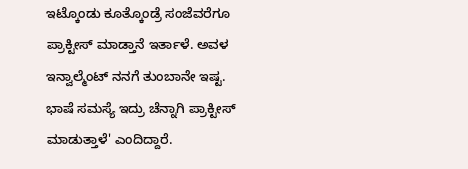ಇಟ್ಕೊಂಡು ಕೂತ್ಕೊಂಡ್ರೆ ಸಂಜೆವರೆಗೂ ಪ್ರಾಕ್ಟೀಸ್ ಮಾಡ್ತಾನೆ ಇರ್ತಾಳೆ. ಅವಳ ಇನ್ವಾಲ್ಮೆಂಟ್ ನನಗೆ ತುಂಬಾನೇ ಇಷ್ಟ. ಭಾಷೆ ಸಮಸ್ಯೆ ಇದ್ರು ಚೆನ್ನಾಗಿ ಪ್ರಾಕ್ಟೀಸ್ ಮಾಡುತ್ತಾಳೆ' ಎಂದಿದ್ದಾರೆ.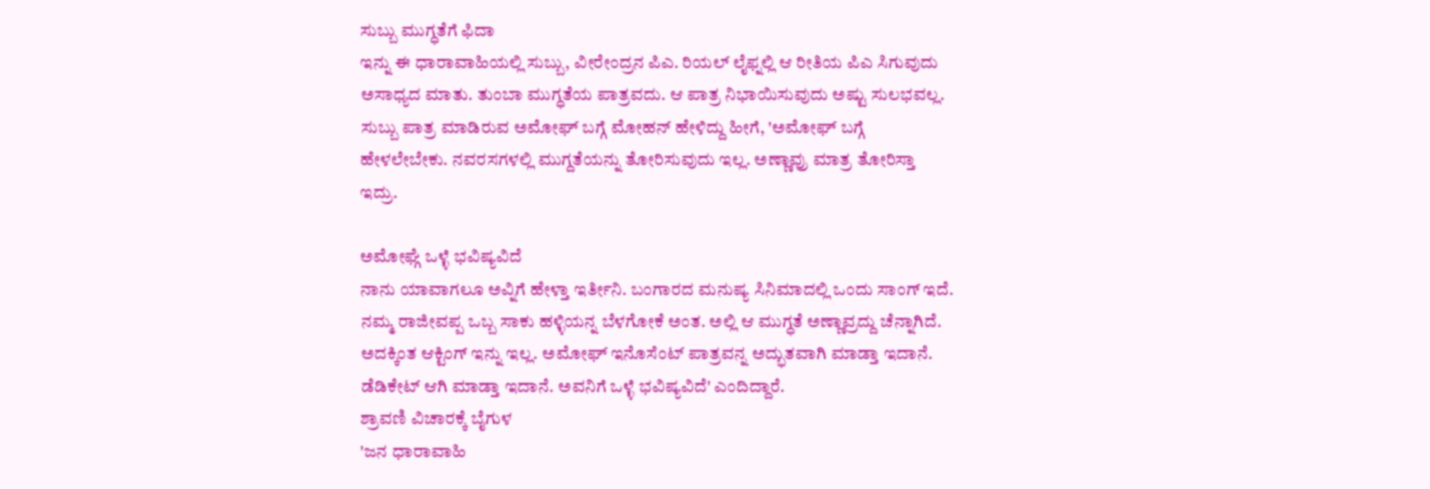ಸುಬ್ಬು ಮುಗ್ಧತೆಗೆ ಫಿದಾ
ಇನ್ನು ಈ ಧಾರಾವಾಹಿಯಲ್ಲಿ ಸುಬ್ಬು, ವೀರೇಂದ್ರನ ಪಿಎ. ರಿಯಲ್ ಲೈಫ್ನಲ್ಲಿ ಆ ರೀತಿಯ ಪಿಎ ಸಿಗುವುದು ಅಸಾಧ್ಯದ ಮಾತು. ತುಂಬಾ ಮುಗ್ಧತೆಯ ಪಾತ್ರವದು. ಆ ಪಾತ್ರ ನಿಭಾಯಿಸುವುದು ಅಷ್ಟು ಸುಲಭವಲ್ಲ. ಸುಬ್ಬು ಪಾತ್ರ ಮಾಡಿರುವ ಅಮೋಘ್ ಬಗ್ಗೆ ಮೋಹನ್ ಹೇಳಿದ್ದು ಹೀಗೆ, 'ಅಮೋಘ್ ಬಗ್ಗೆ ಹೇಳಲೇಬೇಕು. ನವರಸಗಳಲ್ಲಿ ಮುಗ್ದತೆಯನ್ನು ತೋರಿಸುವುದು ಇಲ್ಲ. ಅಣ್ಣಾವ್ರು ಮಾತ್ರ ತೋರಿಸ್ತಾ ಇದ್ರು.

ಅಮೋಘ್ಗೆ ಒಳ್ಳೆ ಭವಿಷ್ಯವಿದೆ
ನಾನು ಯಾವಾಗಲೂ ಅವ್ನಿಗೆ ಹೇಳ್ತಾ ಇರ್ತೀನಿ. ಬಂಗಾರದ ಮನುಷ್ಯ ಸಿನಿಮಾದಲ್ಲಿ ಒಂದು ಸಾಂಗ್ ಇದೆ. ನಮ್ಮ ರಾಜೀವಪ್ಪ ಒಬ್ಬ ಸಾಕು ಹಳ್ಳಿಯನ್ನ ಬೆಳಗೋಕೆ ಅಂತ. ಅಲ್ಲಿ ಆ ಮುಗ್ಧತೆ ಅಣ್ಣಾವ್ರದ್ದು ಚೆನ್ನಾಗಿದೆ. ಅದಕ್ಕಿಂತ ಆಕ್ಟಿಂಗ್ ಇನ್ನು ಇಲ್ಲ. ಅಮೋಘ್ ಇನೊಸೆಂಟ್ ಪಾತ್ರವನ್ನ ಅದ್ಭುತವಾಗಿ ಮಾಡ್ತಾ ಇದಾನೆ. ಡೆಡಿಕೇಟ್ ಆಗಿ ಮಾಡ್ತಾ ಇದಾನೆ. ಅವನಿಗೆ ಒಳ್ಳೆ ಭವಿಷ್ಯವಿದೆ' ಎಂದಿದ್ದಾರೆ.
ಶ್ರಾವಣಿ ವಿಚಾರಕ್ಕೆ ಬೈಗುಳ
'ಜನ ಧಾರಾವಾಹಿ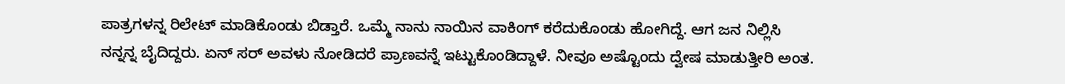ಪಾತ್ರಗಳನ್ನ ರಿಲೇಟ್ ಮಾಡಿಕೊಂಡು ಬಿಡ್ತಾರೆ. ಒಮ್ಮೆ ನಾನು ನಾಯಿನ ವಾಕಿಂಗ್ ಕರೆದುಕೊಂಡು ಹೋಗಿದ್ದೆ. ಆಗ ಜನ ನಿಲ್ಲಿಸಿ ನನ್ನನ್ನ ಬೈದಿದ್ದರು. ಏನ್ ಸರ್ ಅವಳು ನೋಡಿದರೆ ಪ್ರಾಣವನ್ನೆ ಇಟ್ಟುಕೊಂಡಿದ್ದಾಳೆ. ನೀವೂ ಅಷ್ಟೊಂದು ದ್ವೇಷ ಮಾಡುತ್ತೀರಿ ಅಂತ.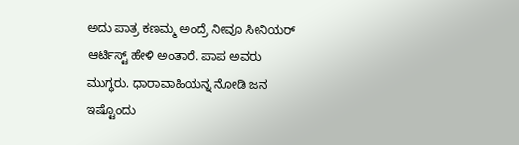ಅದು ಪಾತ್ರ ಕಣಮ್ಮ ಅಂದ್ರೆ ನೀವೂ ಸೀನಿಯರ್ ಆರ್ಟಿಸ್ಟ್ ಹೇಳಿ ಅಂತಾರೆ. ಪಾಪ ಅವರು ಮುಗ್ಧರು. ಧಾರಾವಾಹಿಯನ್ನ ನೋಡಿ ಜನ ಇಷ್ಟೊಂದು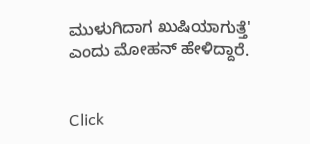ಮುಳುಗಿದಾಗ ಖುಷಿಯಾಗುತ್ತೆ' ಎಂದು ಮೋಹನ್ ಹೇಳಿದ್ದಾರೆ.


Click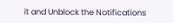it and Unblock the Notifications